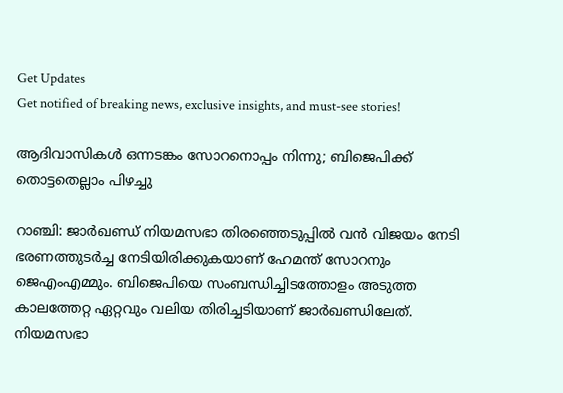Get Updates
Get notified of breaking news, exclusive insights, and must-see stories!

ആദിവാസികള്‍ ഒന്നടങ്കം സോറനൊപ്പം നിന്നു; ബിജെപിക്ക് തൊട്ടതെല്ലാം പിഴച്ചു

റാഞ്ചി: ജാര്‍ഖണ്ഡ് നിയമസഭാ തിരഞ്ഞെടുപ്പില്‍ വന്‍ വിജയം നേടി ഭരണത്തുടര്‍ച്ച നേടിയിരിക്കുകയാണ് ഹേമന്ത് സോറനും ജെഎംഎമ്മും. ബിജെപിയെ സംബന്ധിച്ചിടത്തോളം അടുത്ത കാലത്തേറ്റ ഏറ്റവും വലിയ തിരിച്ചടിയാണ് ജാര്‍ഖണ്ഡിലേത്. നിയമസഭാ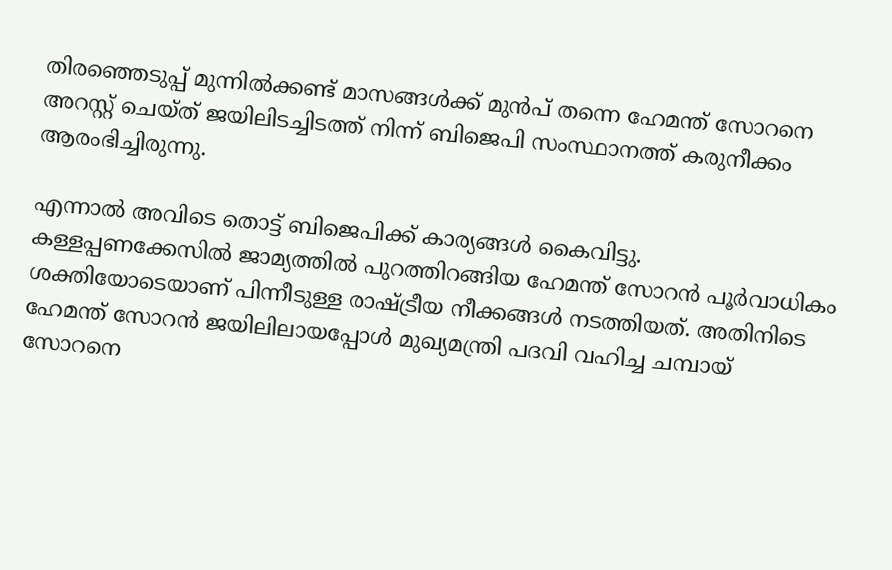തിരഞ്ഞെടുപ്പ് മുന്നില്‍ക്കണ്ട് മാസങ്ങള്‍ക്ക് മുന്‍പ് തന്നെ ഹേമന്ത് സോറനെ അറസ്റ്റ് ചെയ്ത് ജയിലിടച്ചിടത്ത് നിന്ന് ബിജെപി സംസ്ഥാനത്ത് കരുനീക്കം ആരംഭിച്ചിരുന്നു.

എന്നാല്‍ അവിടെ തൊട്ട് ബിജെപിക്ക് കാര്യങ്ങള്‍ കൈവിട്ടു. കള്ളപ്പണക്കേസില്‍ ജാമ്യത്തില്‍ പുറത്തിറങ്ങിയ ഹേമന്ത് സോറന്‍ പൂര്‍വാധികം ശക്തിയോടെയാണ് പിന്നീടുള്ള രാഷ്ട്രീയ നീക്കങ്ങള്‍ നടത്തിയത്. അതിനിടെ ഹേമന്ത് സോറന്‍ ജയിലിലായപ്പോള്‍ മുഖ്യമന്ത്രി പദവി വഹിച്ച ചമ്പായ് സോറനെ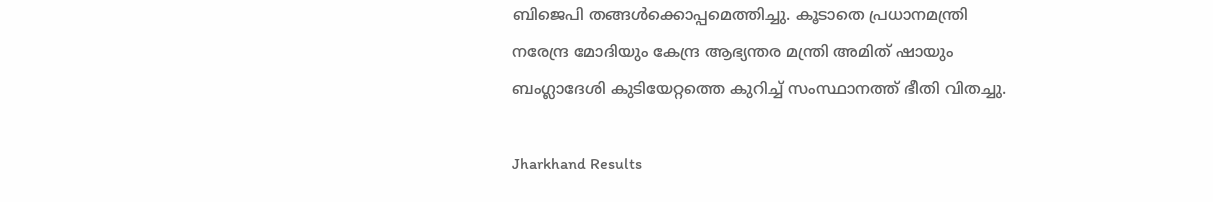ബിജെപി തങ്ങള്‍ക്കൊപ്പമെത്തിച്ചു. കൂടാതെ പ്രധാനമന്ത്രി നരേന്ദ്ര മോദിയും കേന്ദ്ര ആഭ്യന്തര മന്ത്രി അമിത് ഷായും ബംഗ്ലാദേശി കുടിയേറ്റത്തെ കുറിച്ച് സംസ്ഥാനത്ത് ഭീതി വിതച്ചു.

Jharkhand Results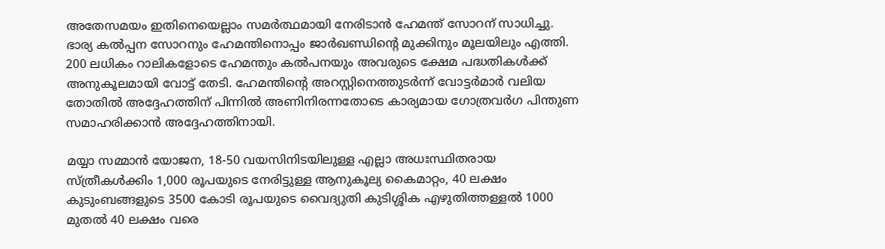അതേസമയം ഇതിനെയെല്ലാം സമര്‍ത്ഥമായി നേരിടാന്‍ ഹേമന്ത് സോറന് സാധിച്ചു. ഭാര്യ കല്‍പ്പന സോറനും ഹേമന്തിനൊപ്പം ജാര്‍ഖണ്ഡിന്റെ മുക്കിനും മൂലയിലും എത്തി. 200 ലധികം റാലികളോടെ ഹേമന്തും കല്‍പനയും അവരുടെ ക്ഷേമ പദ്ധതികള്‍ക്ക് അനുകൂലമായി വോട്ട് തേടി. ഹേമന്തിന്റെ അറസ്റ്റിനെത്തുടര്‍ന്ന് വോട്ടര്‍മാര്‍ വലിയ തോതില്‍ അദ്ദേഹത്തിന് പിന്നില്‍ അണിനിരന്നതോടെ കാര്യമായ ഗോത്രവര്‍ഗ പിന്തുണ സമാഹരിക്കാന്‍ അദ്ദേഹത്തിനായി.

മയ്യാ സമ്മാന്‍ യോജന, 18-50 വയസിനിടയിലുള്ള എല്ലാ അധഃസ്ഥിതരായ സ്ത്രീകള്‍ക്കിം 1,000 രൂപയുടെ നേരിട്ടുള്ള ആനുകൂല്യ കൈമാറ്റം, 40 ലക്ഷം കുടുംബങ്ങളുടെ 3500 കോടി രൂപയുടെ വൈദ്യുതി കുടിശ്ശിക എഴുതിത്തള്ളല്‍ 1000 മുതല്‍ 40 ലക്ഷം വരെ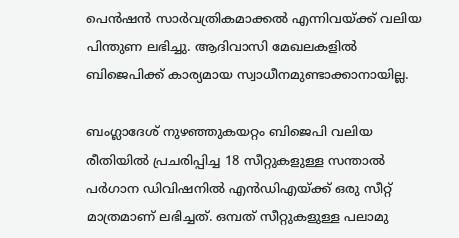പെന്‍ഷന്‍ സാര്‍വത്രികമാക്കല്‍ എന്നിവയ്ക്ക് വലിയ പിന്തുണ ലഭിച്ചു. ആദിവാസി മേഖലകളില്‍ ബിജെപിക്ക് കാര്യമായ സ്വാധീനമുണ്ടാക്കാനായില്ല.

ബംഗ്ലാദേശ് നുഴഞ്ഞുകയറ്റം ബിജെപി വലിയ രീതിയില്‍ പ്രചരിപ്പിച്ച 18 സീറ്റുകളുള്ള സന്താല്‍ പര്‍ഗാന ഡിവിഷനില്‍ എന്‍ഡിഎയ്ക്ക് ഒരു സീറ്റ് മാത്രമാണ് ലഭിച്ചത്. ഒമ്പത് സീറ്റുകളുള്ള പലാമു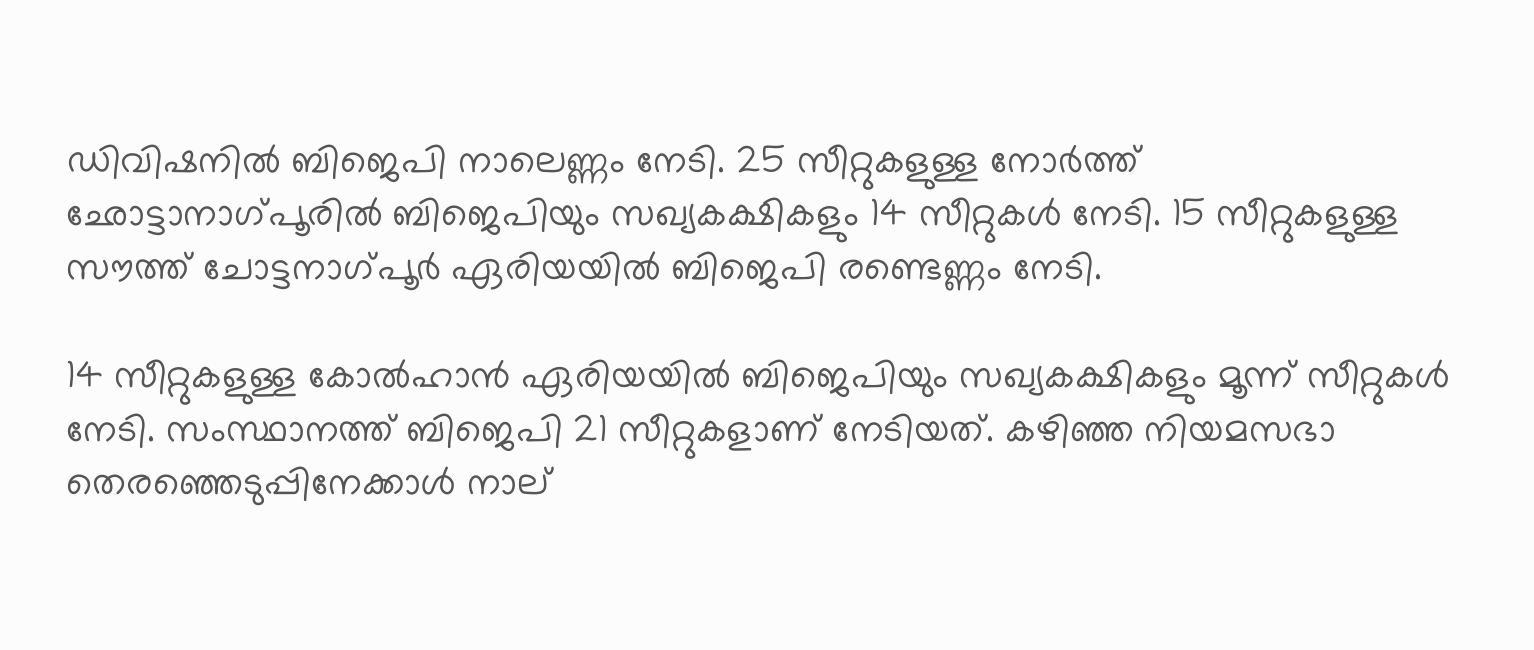ഡിവിഷനില്‍ ബിജെപി നാലെണ്ണം നേടി. 25 സീറ്റുകളുള്ള നോര്‍ത്ത് ഛോട്ടാനാഗ്പൂരില്‍ ബിജെപിയും സഖ്യകക്ഷികളും 14 സീറ്റുകള്‍ നേടി. 15 സീറ്റുകളുള്ള സൗത്ത് ചോട്ടനാഗ്പൂര്‍ ഏരിയയില്‍ ബിജെപി രണ്ടെണ്ണം നേടി.

14 സീറ്റുകളുള്ള കോല്‍ഹാന്‍ ഏരിയയില്‍ ബിജെപിയും സഖ്യകക്ഷികളും മൂന്ന് സീറ്റുകള്‍ നേടി. സംസ്ഥാനത്ത് ബിജെപി 21 സീറ്റുകളാണ് നേടിയത്. കഴിഞ്ഞ നിയമസഭാ തെരഞ്ഞെടുപ്പിനേക്കാള്‍ നാല്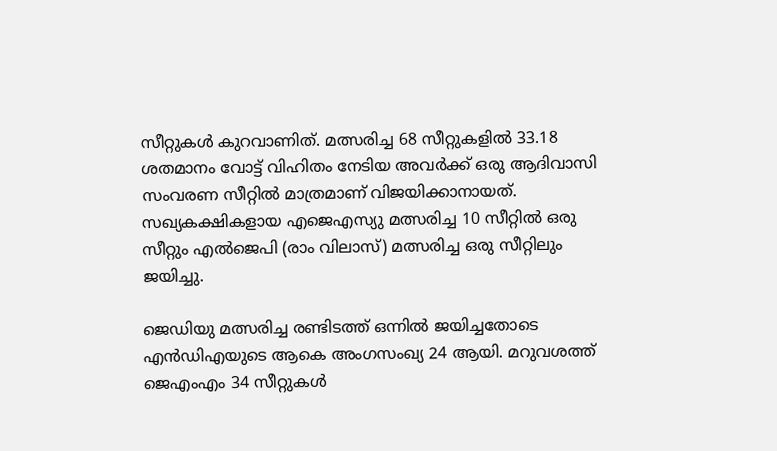സീറ്റുകള്‍ കുറവാണിത്. മത്സരിച്ച 68 സീറ്റുകളില്‍ 33.18 ശതമാനം വോട്ട് വിഹിതം നേടിയ അവര്‍ക്ക് ഒരു ആദിവാസി സംവരണ സീറ്റില്‍ മാത്രമാണ് വിജയിക്കാനായത്. സഖ്യകക്ഷികളായ എജെഎസ്യു മത്സരിച്ച 10 സീറ്റില്‍ ഒരു സീറ്റും എല്‍ജെപി (രാം വിലാസ്) മത്സരിച്ച ഒരു സീറ്റിലും ജയിച്ചു.

ജെഡിയു മത്സരിച്ച രണ്ടിടത്ത് ഒന്നില്‍ ജയിച്ചതോടെ എന്‍ഡിഎയുടെ ആകെ അംഗസംഖ്യ 24 ആയി. മറുവശത്ത് ജെഎംഎം 34 സീറ്റുകള്‍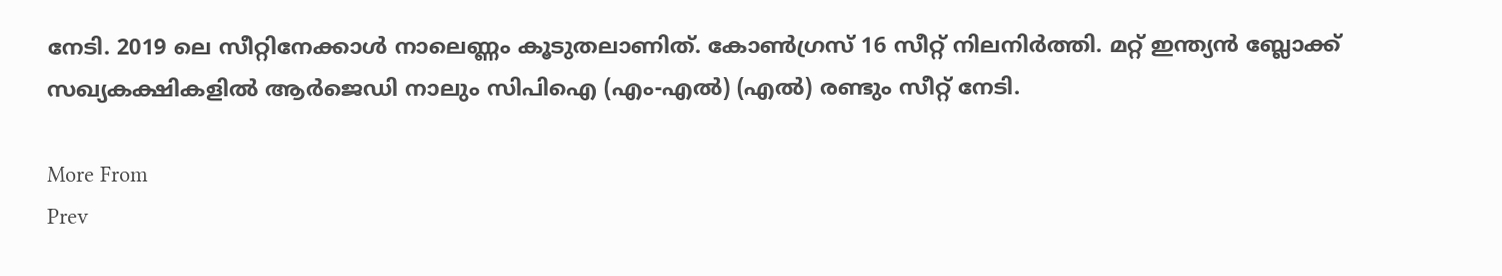നേടി. 2019 ലെ സീറ്റിനേക്കാള്‍ നാലെണ്ണം കൂടുതലാണിത്. കോണ്‍ഗ്രസ് 16 സീറ്റ് നിലനിര്‍ത്തി. മറ്റ് ഇന്ത്യന്‍ ബ്ലോക്ക് സഖ്യകക്ഷികളില്‍ ആര്‍ജെഡി നാലും സിപിഐ (എം-എല്‍) (എല്‍) രണ്ടും സീറ്റ് നേടി.

More From
Prev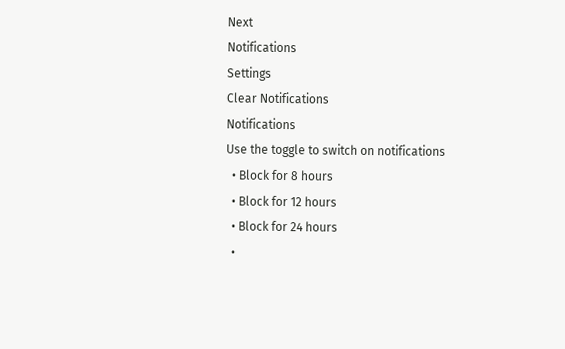Next
Notifications
Settings
Clear Notifications
Notifications
Use the toggle to switch on notifications
  • Block for 8 hours
  • Block for 12 hours
  • Block for 24 hours
  •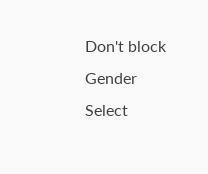Don't block
Gender
Select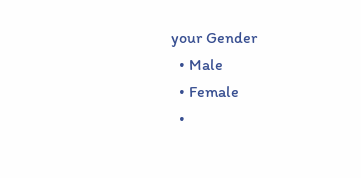your Gender
  • Male
  • Female
  •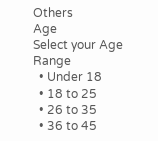Others
Age
Select your Age Range
  • Under 18
  • 18 to 25
  • 26 to 35
  • 36 to 45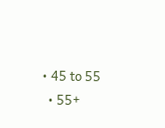• 45 to 55
  • 55+